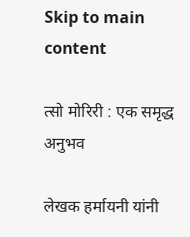Skip to main content

त्सो मोरिरी : एक समृद्ध अनुभव

लेखक हर्मायनी यांनी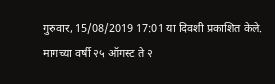गुरुवार, 15/08/2019 17:01 या दिवशी प्रकाशित केले.
मागच्या वर्षी २५ ऑगस्ट ते २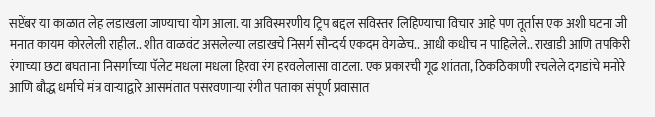सप्टेंबर या काळात लेह लडाखला जाण्याचा योग आला. या अविस्मरणीय ट्रिप बद्दल सविस्तर लिहिण्याचा विचार आहे पण तूर्तास एक अशी घटना जी मनात कायम कोरलेली राहील.. शीत वाळवंट असलेल्या लडाखचे निसर्ग सौन्दर्य एकदम वेगळेच.. आधी कधीच न पाहिलेले.. राखाडी आणि तपकिरी रंगाच्या छटा बघताना निसर्गाच्या पॅलेट मधला मधला हिरवा रंग हरवलेलासा वाटला. एक प्रकारची गूढ शांतता, ठिकठिकाणी रचलेले दगडांचे मनोरे आणि बौद्ध धर्माचे मंत्र वाऱ्याद्वारे आसमंतात पसरवणाऱ्या रंगीत पताका संपूर्ण प्रवासात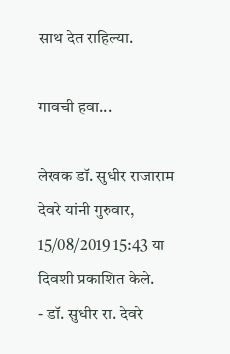साथ देत राहिल्या.

गावची हवा...

लेखक डॉ. सुधीर राजाराम देवरे यांनी गुरुवार, 15/08/2019 15:43 या दिवशी प्रकाशित केले.
- डॉ. सुधीर रा. देवरे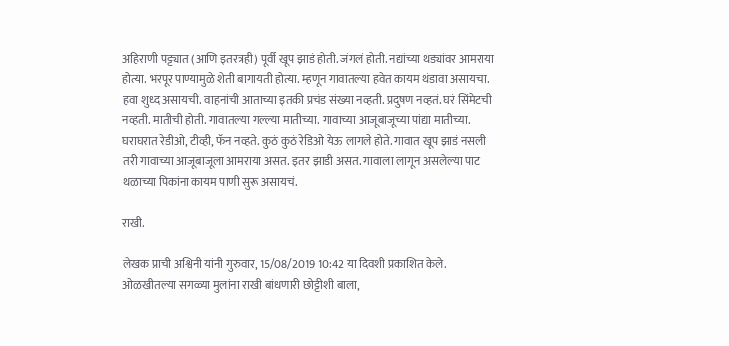अहिराणी पट्ट्यात (आणि इतरत्रही) पूर्वी खूप झाडं होती. जंगलं होती. नद्यांच्या थड्यांवर आमराया होत्या. भरपूर पाण्यामुळे शेती बागायती होत्या. म्हणून गावातल्या हवेत कायम थंडावा असायचा. हवा शुध्द असायची. वाहनांची आताच्या इतकी प्रचंड संख्या नव्हती. प्रदुषण नव्हतं. घरं सिंमेटची नव्हती. मातीची होती. गावातल्या गल्ल्या मातीच्या. गावाच्या आजूबाजूच्या पांद्या मातीच्या. घराघरात रेडीओ, टीव्ही, फॅन नव्हते. कुठं कुठं रेडिओ येऊ लागले होते. गावात खूप झाडं नसली तरी गावाच्या आजूबाजूला आमराया असत. इतर झाडी असत. गावाला लागून असलेल्या पाट थळाच्या पिकांना कायम पाणी सुरू असायचं.

राखी.

लेखक प्राची अश्विनी यांनी गुरुवार, 15/08/2019 10:42 या दिवशी प्रकाशित केले.
ओळखीतल्या सगळ्या मुलांना राखी बांधणारी छोट्टीशी बाला,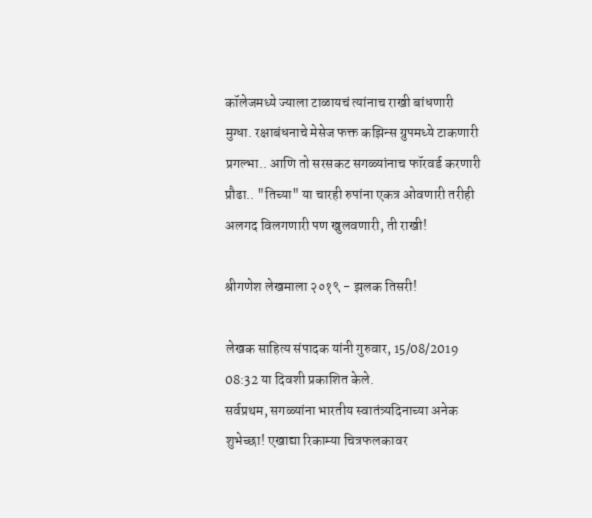कॉलेजमध्ये ज्याला टाळायचं त्यांनाच राखी बांधणारी मुग्धा. रक्षाबंधनाचे मेसेज फक्त कझिन्स ग्रुपमध्ये टाकणारी प्रगल्भा.. आणि तो सरसकट सगळ्यांनाच फॉरवर्ड करणारी प्रौढा.. "तिच्या" या चारही रुपांना एकत्र ओवणारी तरीही अलगद विलगणारी पण खुलवणारी, ती राखी!

श्रीगणेश लेखमाला २०१९ - झलक तिसरी!

लेखक साहित्य संपादक यांनी गुरुवार, 15/08/2019 08:32 या दिवशी प्रकाशित केले.
सर्वप्रथम, सगळ्यांना भारतीय स्वातंत्र्यदिनाच्या अनेक शुभेच्छा! एखाद्या रिकाम्या चित्रफलकावर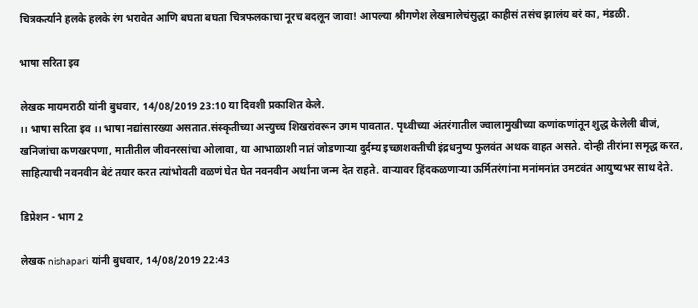चित्रकर्त्याने हलके हलके रंग भरावेत आणि बघता बघता चित्रफलकाचा नूरच बदलून जावा! आपल्या श्रीगणेश लेखमालेचंसुद्धा काहीसं तसंच झालंय बरं का, मंडळी.

भाषा सरिता इव

लेखक मायमराठी यांनी बुधवार, 14/08/2019 23:10 या दिवशी प्रकाशित केले.
।। भाषा सरिता इव ।। भाषा नद्यांसारख्या असतात.संस्कृतीच्या अत्त्युच्च शिखरांवरून उगम पावतात. पृथ्वीच्या अंतरंगातील ज्वालामुखीच्या कणांकणांतून शुद्ध केलेली बीजं, खनिजांचा कणखरपणा, मातीतील जीवनरसांचा ओलावा, या आभाळाशी नातं जोडणाऱ्या दुर्दम्य इच्छाशक्तीची इंद्रधनुष्य फुलवंत अथक वाहत असते. दोन्ही तीरांना समृद्ध करत, साहित्याची नवनवीन बेटं तयार करत त्यांभोवती वळणं घेत घेत नवनवीन अर्थांना जन्म देत राहते. वाऱ्यावर हिंदकळणाऱ्या ऊर्मितरंगांना मनांमनांत उमटवंत आयुष्यभर साथ देते.

डिप्रेशन - भाग 2

लेखक nishapari यांनी बुधवार, 14/08/2019 22:43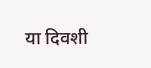या दिवशी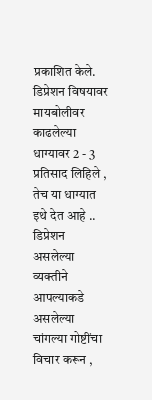प्रकाशित केले.
डिप्रेशन विषयावर मायबोलीवर काढलेल्या धाग्यावर 2 - 3 प्रतिसाद लिहिले , तेच या धाग्यात इथे देत आहे .. डिप्रेशन असलेल्या व्यक्तीने आपल्याकडे असलेल्या चांगल्या गोष्टींचा विचार करून ,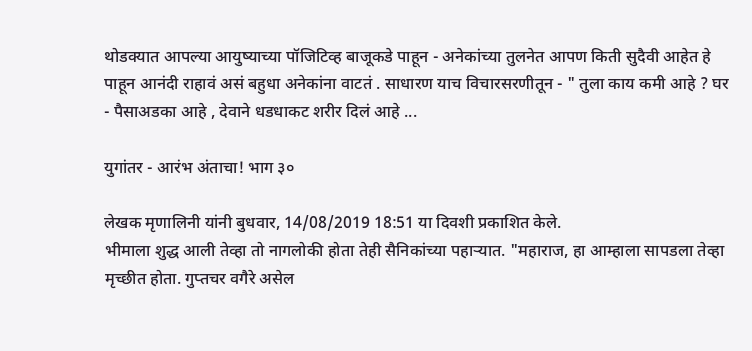थोडक्यात आपल्या आयुष्याच्या पॉजिटिव्ह बाजूकडे पाहून - अनेकांच्या तुलनेत आपण किती सुदैवी आहेत हे पाहून आनंदी राहावं असं बहुधा अनेकांना वाटतं . साधारण याच विचारसरणीतून - " तुला काय कमी आहे ? घर - पैसाअडका आहे , देवाने धडधाकट शरीर दिलं आहे ...

युगांतर - आरंभ अंताचा! भाग ३०

लेखक मृणालिनी यांनी बुधवार, 14/08/2019 18:51 या दिवशी प्रकाशित केले.
भीमाला शुद्ध आली तेव्हा तो नागलोकी होता तेही सैनिकांच्या पहाऱ्यात. "महाराज, हा आम्हाला सापडला तेव्हा मृच्छीत होता. गुप्तचर वगैरे असेल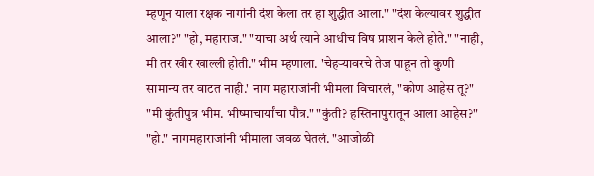म्हणून याला रक्षक नागांनी दंश केला तर हा शुद्धीत आला." "दंश केल्यावर शुद्धीत आला?" "हो, महाराज." "याचा अर्थ त्याने आधीच विष प्राशन केले होते." "नाही, मी तर खीर खाल्ली होती." भीम म्हणाला. 'चेहऱ्यावरचे तेज पाहून तो कुणी सामान्य तर वाटत नाही.' नाग महाराजांनी भीमला विचारलं, "कोण आहेस तू?" "मी कुंतीपुत्र भीम. भीष्माचार्यांचा पौत्र." "कुंती? हस्तिनापुरातून आला आहेस?" "हो." नागमहाराजांनी भीमाला जवळ घेतलं. "आजोळी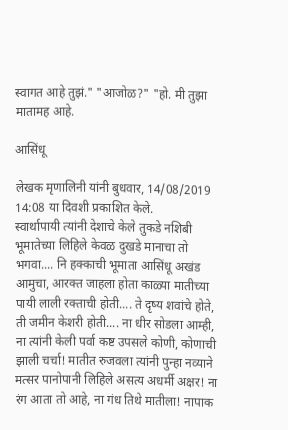स्वागत आहे तुझं." "आजोळ?" "हो. मी तुझा मातामह आहे.

आसिंधू

लेखक मृणालिनी यांनी बुधवार, 14/08/2019 14:08 या दिवशी प्रकाशित केले.
स्वार्थापायी त्यांनी देशाचे केले तुकडे नशिबी भूमातेच्या लिहिले केवळ दुखडे मानाचा तो भगवा.... नि हक्काची भूमाता आसिंधू अखंड आमुचा, आरक्त जाहला होता काळ्या मातीच्या पायी लाली रक्ताची होती.... ते दृष्य शवांचे होते, ती जमीन केशरी होती.... ना धीर सोडला आम्ही, ना त्यांनी केली पर्वा कष्ट उपसले कोणी, कोणाची झाली चर्चा! मातीत रुजवला त्यांनी पुन्हा नव्याने मत्सर पानोपानी लिहिले असत्य अधर्मी अक्षर! ना रंग आता तो आहे, ना गंध तिथे मातीला! नापाक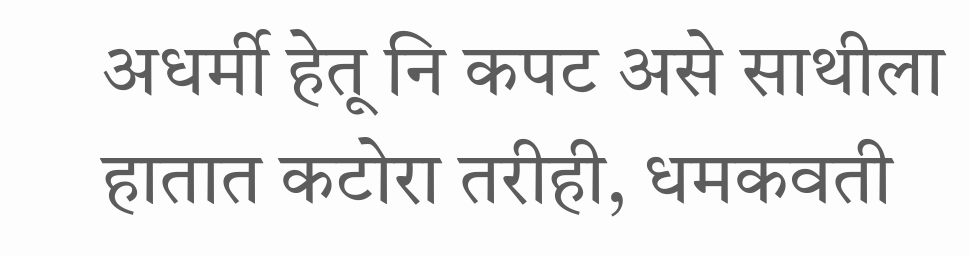अधर्मी हेतू नि कपट असे साथीला हातात कटोरा तरीही, धमकवती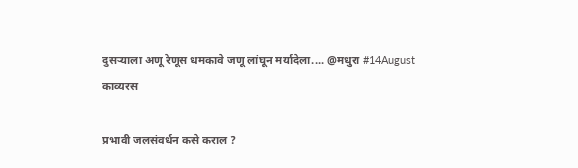दुसऱ्याला अणू रेणूस धमकावे जणू लांघून मर्यादेला.... @मधुरा #14August
काव्यरस

प्रभावी जलसंवर्धन कसे कराल ?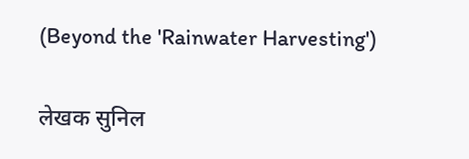(Beyond the 'Rainwater Harvesting')

लेखक सुनिल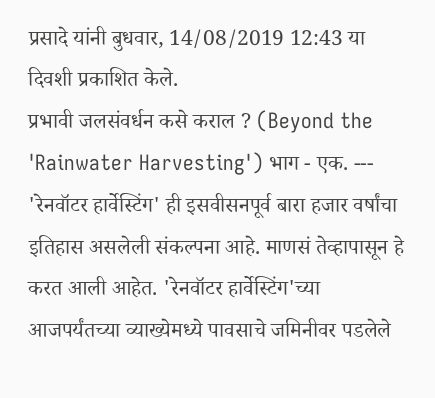प्रसादे यांनी बुधवार, 14/08/2019 12:43 या दिवशी प्रकाशित केले.
प्रभावी जलसंवर्धन कसे कराल ? (Beyond the 'Rainwater Harvesting') भाग - एक. --- 'रेनवॉटर हार्वेस्टिंग' ही इसवीसनपूर्व बारा हजार वर्षांचा इतिहास असलेली संकल्पना आहे. माणसं तेव्हापासून हे करत आली आहेत. 'रेनवॉटर हार्वेस्टिंग'च्या आजपर्यंतच्या व्याख्येमध्ये पावसाचे जमिनीवर पडलेले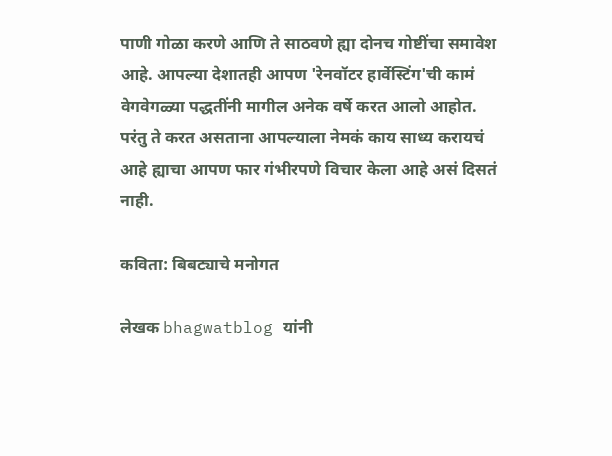पाणी गोळा करणे आणि ते साठवणे ह्या दोनच गोष्टींचा समावेश आहे. आपल्या देशातही आपण 'रेनवॉटर हार्वेस्टिंग'ची कामं वेगवेगळ्या पद्धतींनी मागील अनेक वर्षे करत आलो आहोत. परंतु ते करत असताना आपल्याला नेमकं काय साध्य करायचं आहे ह्याचा आपण फार गंभीरपणे विचार केला आहे असं दिसतं नाही.

कविता: बिबट्याचे मनोगत

लेखक bhagwatblog यांनी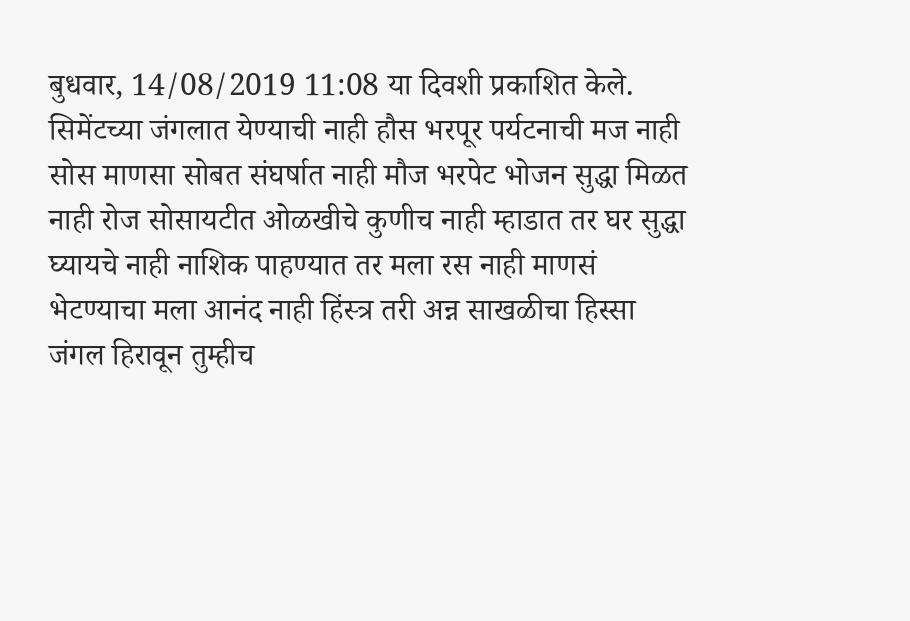बुधवार, 14/08/2019 11:08 या दिवशी प्रकाशित केले.
सिमेंटच्या जंगलात येण्याची नाही हौस भरपूर पर्यटनाची मज नाही सोस माणसा सोबत संघर्षात नाही मौज भरपेट भोजन सुद्धा मिळत नाही रोज सोसायटीत ओळखीचे कुणीच नाही म्हाडात तर घर सुद्धा घ्यायचे नाही नाशिक पाहण्यात तर मला रस नाही माणसं भेटण्याचा मला आनंद नाही हिंस्त्र तरी अन्न साखळीचा हिस्सा जंगल हिरावून तुम्हीच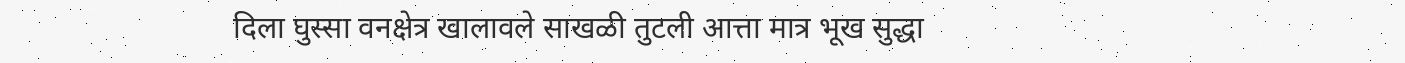दिला घुस्सा वनक्षेत्र खालावले साखळी तुटली आत्ता मात्र भूख सुद्धा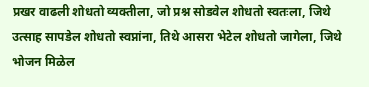प्रखर वाढली शोधतो व्यक्तीला, जो प्रश्न सोडवेल शोधतो स्वतःला, जिथे उत्साह सापडेल शोधतो स्वप्नांना, तिथे आसरा भेटेल शोधतो जागेला, जिथे भोजन मिळेल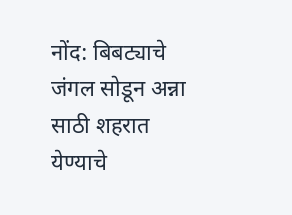नोंद: बिबट्याचे जंगल सोडून अन्ना साठी शहरात येण्याचे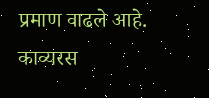प्रमाण वाढले आहे.
काव्यरस